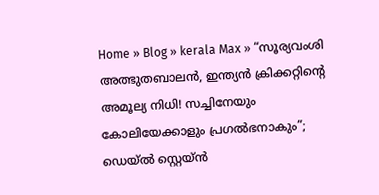Home » Blog » kerala Max » “സൂര്യവംശി അത്ഭുതബാലൻ, ഇന്ത്യൻ ക്രിക്കറ്റിന്റെ അമൂല്യ നിധി! സച്ചിനേയും കോലിയേക്കാളും പ്രഗൽഭനാകും”; ഡെയ്ൽ സ്റ്റെയ്ൻ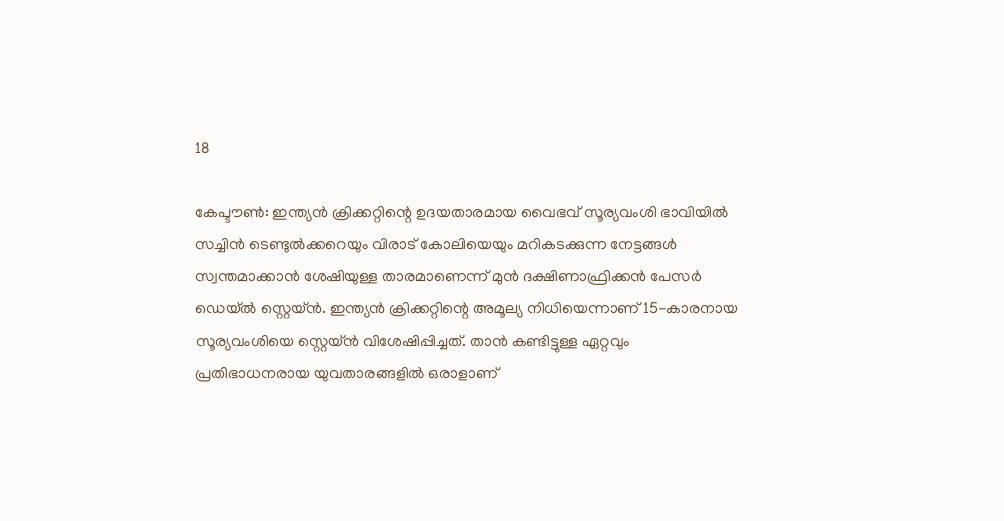18

കേപ്ടൗൺ: ഇന്ത്യൻ ക്രിക്കറ്റിന്റെ ഉദയതാരമായ വൈഭവ് സൂര്യവംശി ഭാവിയിൽ സച്ചിൻ ടെണ്ടുൽക്കറെയും വിരാട് കോലിയെയും മറികടക്കുന്ന നേട്ടങ്ങൾ സ്വന്തമാക്കാൻ ശേഷിയുള്ള താരമാണെന്ന് മുൻ ദക്ഷിണാഫ്രിക്കൻ പേസർ ഡെയ്ൽ സ്റ്റെയ്ൻ. ഇന്ത്യൻ ക്രിക്കറ്റിന്റെ അമൂല്യ നിധിയെന്നാണ് 15-കാരനായ സൂര്യവംശിയെ സ്റ്റെയ്ൻ വിശേഷിപ്പിച്ചത്. താൻ കണ്ടിട്ടുള്ള ഏറ്റവും പ്രതിഭാധനരായ യുവതാരങ്ങളിൽ ഒരാളാണ്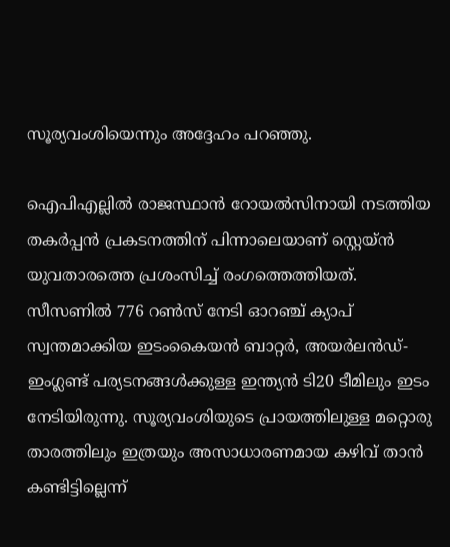സൂര്യവംശിയെന്നും അദ്ദേഹം പറഞ്ഞു.

ഐപിഎല്ലിൽ രാജസ്ഥാൻ റോയൽസിനായി നടത്തിയ തകർപ്പൻ പ്രകടനത്തിന് പിന്നാലെയാണ് സ്റ്റെയ്ൻ യുവതാരത്തെ പ്രശംസിച്ച് രംഗത്തെത്തിയത്. സീസണിൽ 776 റൺസ് നേടി ഓറഞ്ച് ക്യാപ് സ്വന്തമാക്കിയ ഇടംകൈയൻ ബാറ്റർ, അയർലൻഡ്-ഇംഗ്ലണ്ട് പര്യടനങ്ങൾക്കുള്ള ഇന്ത്യൻ ടി20 ടീമിലും ഇടം നേടിയിരുന്നു. സൂര്യവംശിയുടെ പ്രായത്തിലുള്ള മറ്റൊരു താരത്തിലും ഇത്രയും അസാധാരണമായ കഴിവ് താൻ കണ്ടിട്ടില്ലെന്ന്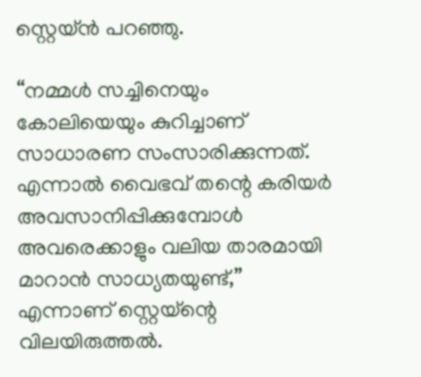സ്റ്റെയ്ൻ പറഞ്ഞു.

“നമ്മൾ സച്ചിനെയും കോലിയെയും കുറിച്ചാണ് സാധാരണ സംസാരിക്കുന്നത്. എന്നാൽ വൈഭവ് തന്റെ കരിയർ അവസാനിപ്പിക്കുമ്പോൾ അവരെക്കാളും വലിയ താരമായി മാറാൻ സാധ്യതയുണ്ട്,” എന്നാണ് സ്റ്റെയ്‌ന്റെ വിലയിരുത്തൽ.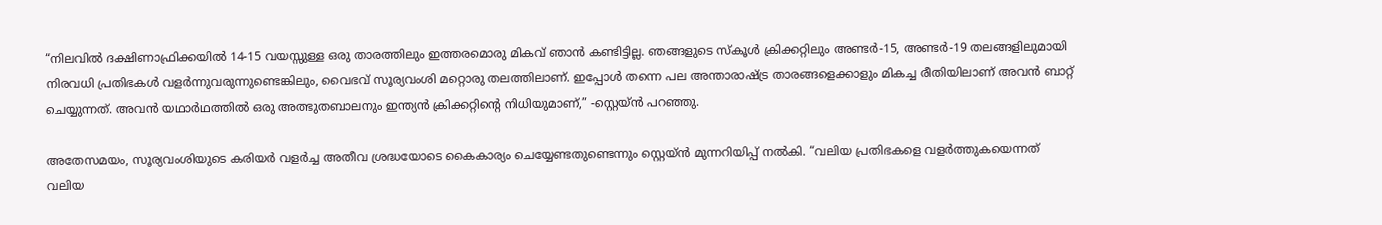“നിലവിൽ ദക്ഷിണാഫ്രിക്കയിൽ 14-15 വയസ്സുള്ള ഒരു താരത്തിലും ഇത്തരമൊരു മികവ് ഞാൻ കണ്ടിട്ടില്ല. ഞങ്ങളുടെ സ്കൂൾ ക്രിക്കറ്റിലും അണ്ടർ-15, അണ്ടർ-19 തലങ്ങളിലുമായി നിരവധി പ്രതിഭകൾ വളർന്നുവരുന്നുണ്ടെങ്കിലും, വൈഭവ് സൂര്യവംശി മറ്റൊരു തലത്തിലാണ്. ഇപ്പോൾ തന്നെ പല അന്താരാഷ്ട്ര താരങ്ങളെക്കാളും മികച്ച രീതിയിലാണ് അവൻ ബാറ്റ് ചെയ്യുന്നത്. അവൻ യഥാർഥത്തിൽ ഒരു അത്ഭുതബാലനും ഇന്ത്യൻ ക്രിക്കറ്റിന്റെ നിധിയുമാണ്,” -സ്റ്റെയ്ൻ പറഞ്ഞു.

അതേസമയം, സൂര്യവംശിയുടെ കരിയർ വളർച്ച അതീവ ശ്രദ്ധയോടെ കൈകാര്യം ചെയ്യേണ്ടതുണ്ടെന്നും സ്റ്റെയ്ൻ മുന്നറിയിപ്പ് നൽകി. “വലിയ പ്രതിഭകളെ വളർത്തുകയെന്നത് വലിയ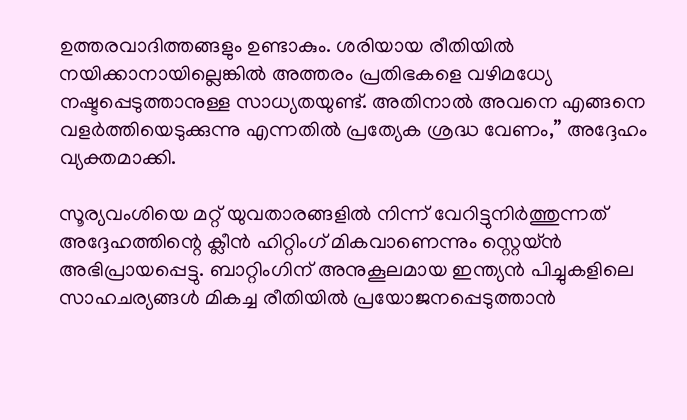ഉത്തരവാദിത്തങ്ങളും ഉണ്ടാകും. ശരിയായ രീതിയിൽ നയിക്കാനായില്ലെങ്കിൽ അത്തരം പ്രതിഭകളെ വഴിമധ്യേ നഷ്ടപ്പെടുത്താനുള്ള സാധ്യതയുണ്ട്. അതിനാൽ അവനെ എങ്ങനെ വളർത്തിയെടുക്കുന്നു എന്നതിൽ പ്രത്യേക ശ്രദ്ധ വേണം,” അദ്ദേഹം വ്യക്തമാക്കി.

സൂര്യവംശിയെ മറ്റ് യുവതാരങ്ങളിൽ നിന്ന് വേറിട്ടുനിർത്തുന്നത് അദ്ദേഹത്തിന്റെ ക്ലീൻ ഹിറ്റിംഗ് മികവാണെന്നും സ്റ്റെയ്ൻ അഭിപ്രായപ്പെട്ടു. ബാറ്റിംഗിന് അനുകൂലമായ ഇന്ത്യൻ പിച്ചുകളിലെ സാഹചര്യങ്ങൾ മികച്ച രീതിയിൽ പ്രയോജനപ്പെടുത്താൻ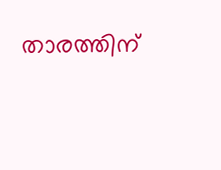താരത്തിന്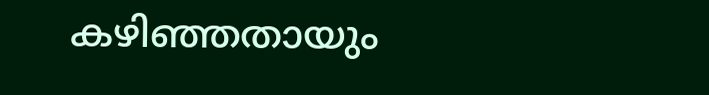കഴിഞ്ഞതായും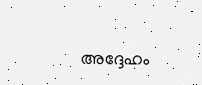അദ്ദേഹം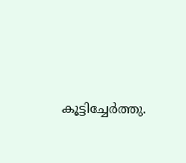കൂട്ടിച്ചേർത്തു.